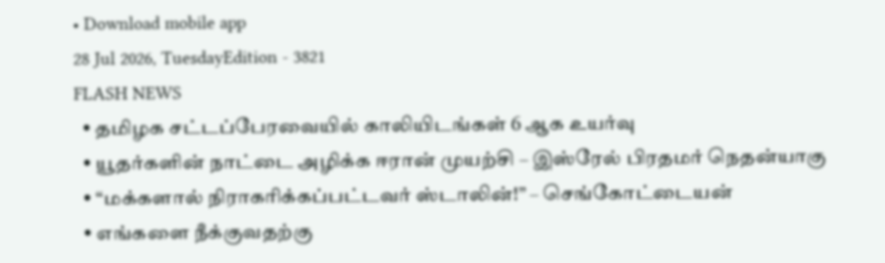• Download mobile app
28 Jul 2026, TuesdayEdition - 3821
FLASH NEWS
  • தமிழக சட்டப்பேரவையில் காலியிடங்கள் 6 ஆக உயர்வு
  • யூதர்களின் நாட்டை அழிக்க ஈரான் முயற்சி – இஸ்ரேல் பிரதமர் நெதன்யாகு
  • “மக்களால் நிராகரிக்கப்பட்டவர் ஸ்டாலின்!” – செங்கோட்டையன்
  • எங்களை நீக்குவதற்கு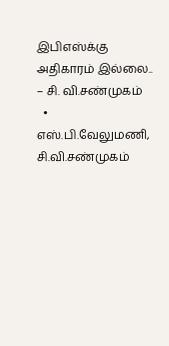இபிஎஸ்க்கு அதிகாரம் இல்லை.. – சி. வி.சண்முகம்
  • எஸ்.பி.வேலுமணி, சி.வி.சண்முகம்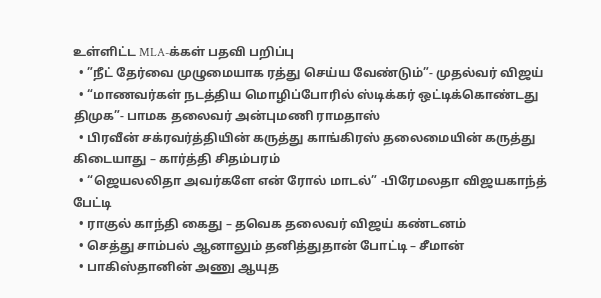உள்ளிட்ட MLA-க்கள் பதவி பறிப்பு
  • ”நீட் தேர்வை முழுமையாக ரத்து செய்ய வேண்டும்”- முதல்வர் விஜய்
  • “மாணவர்கள் நடத்திய மொழிப்போரில் ஸ்டிக்கர் ஒட்டிக்கொண்டது திமுக”- பாமக தலைவர் அன்புமணி ராமதாஸ்
  • பிரவீன் சக்ரவர்த்தியின் கருத்து காங்கிரஸ் தலைமையின் கருத்து கிடையாது – கார்த்தி சிதம்பரம்
  • “ஜெயலலிதா அவர்களே என் ரோல் மாடல்” -பிரேமலதா விஜயகாந்த் பேட்டி
  • ராகுல் காந்தி கைது – தவெக தலைவர் விஜய் கண்டனம்
  • செத்து சாம்பல் ஆனாலும் தனித்துதான் போட்டி – சீமான்
  • பாகிஸ்தானின் அணு ஆயுத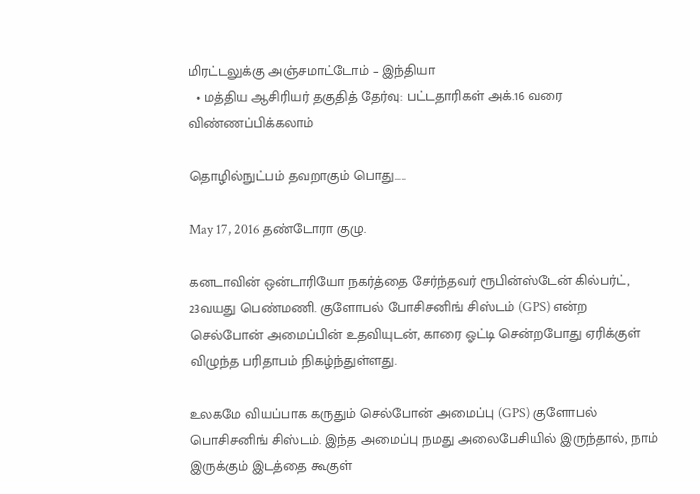மிரட்டலுக்கு அஞ்சமாட்டோம் – இந்தியா
  • மத்திய ஆசிரியர் தகுதித் தேர்வு: பட்டதாரிகள் அக்.16 வரை விண்ணப்பிக்கலாம்

தொழில்நுட்பம் தவறாகும் பொது…..

May 17, 2016 தண்டோரா குழு.

கனடாவின் ஒன்டாரியோ நகர்த்தை சேர்ந்தவர் ரூபின்ஸ்டேன் கில்பர்ட், 23வயது பெண்மணி. குளோபல் போசிசனிங் சிஸ்டம் (GPS) என்ற செல்போன் அமைப்பின் உதவியுடன், காரை ஓட்டி சென்றபோது ஏரிக்குள் விழுந்த பரிதாபம் நிகழ்ந்துள்ளது.

உலகமே வியப்பாக கருதும் செல்போன் அமைப்பு (GPS) குளோபல் பொசிசனிங் சிஸ்டம். இந்த அமைப்பு நமது அலைபேசியில் இருந்தால், நாம் இருக்கும் இடத்தை கூகுள்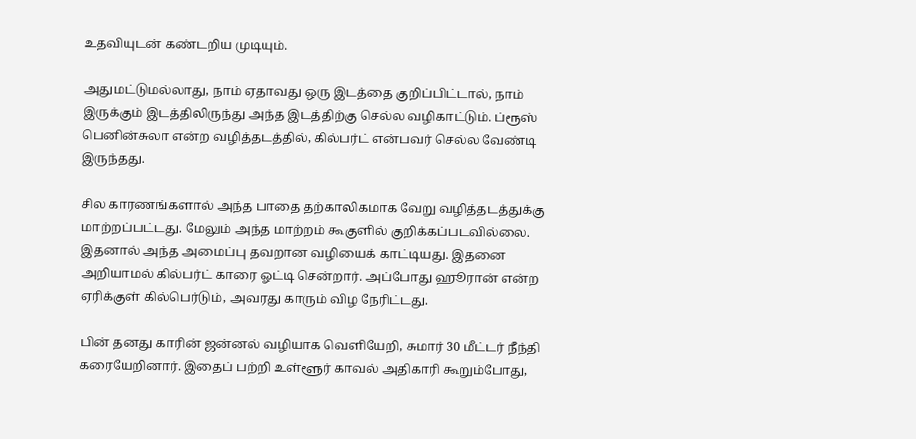உதவியுடன் கண்டறிய முடியும்.

அதுமட்டுமல்லாது, நாம் ஏதாவது ஒரு இடத்தை குறிப்பிட்டால், நாம் இருக்கும் இடத்திலிருந்து அந்த இடத்திற்கு செல்ல வழிகாட்டும். ப்ரூஸ் பெனின்சுலா என்ற வழித்தடத்தில், கில்பர்ட் என்பவர் செல்ல வேண்டி இருந்தது.

சில காரணங்களால் அந்த பாதை தற்காலிகமாக வேறு வழித்தடத்துக்கு மாற்றப்பட்டது. மேலும் அந்த மாற்றம் கூகுளில் குறிக்கப்படவில்லை. இதனால் அந்த அமைப்பு தவறான வழியைக் காட்டியது. இதனை அறியாமல் கில்பர்ட் காரை ஓட்டி சென்றார். அப்போது ஹூரான் என்ற ஏரிக்குள் கில்பெர்டும், அவரது காரும் விழ நேரிட்டது.

பின் தனது காரின் ஜன்னல் வழியாக வெளியேறி, சுமார் 30 மீட்டர் நீந்தி கரையேறினார். இதைப் பற்றி உள்ளூர் காவல் அதிகாரி கூறும்போது,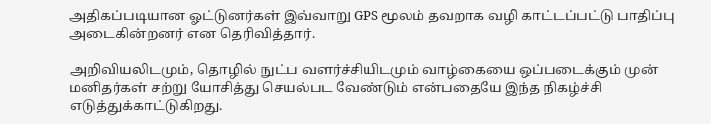அதிகப்படியான ஓட்டுனர்கள் இவ்வாறு GPS மூலம் தவறாக வழி காட்டப்பட்டு பாதிப்பு அடைகின்றனர் என தெரிவித்தார்.

அறிவியலிடமும், தொழில் நுட்ப வளர்ச்சியிடமும் வாழ்கையை ஒப்படைக்கும் முன் மனிதர்கள் சற்று யோசித்து செயல்பட வேண்டும் என்பதையே இந்த நிகழ்ச்சி எடுத்துக்காட்டுகிறது.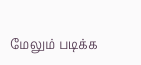மேலும் படிக்க